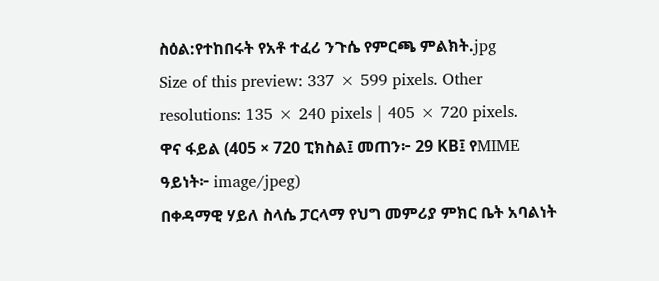ስዕል:የተከበሩት የአቶ ተፈሪ ንጉሴ የምርጫ ምልክት.jpg
Size of this preview: 337 × 599 pixels. Other resolutions: 135 × 240 pixels | 405 × 720 pixels.
ዋና ፋይል (405 × 720 ፒክስል፤ መጠን፦ 29 KB፤ የMIME ዓይነት፦ image/jpeg)
በቀዳማዊ ሃይለ ስላሴ ፓርላማ የህግ መምሪያ ምክር ቤት አባልነት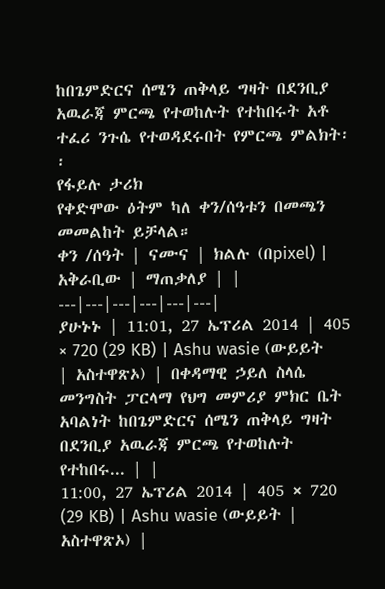ከበጌምድርና ሰሜን ጠቅላይ ግዛት በደንቢያ አዉራጃ ምርጫ የተወከሉት የተከበሩት አቶ ተፈሪ ንጉሴ የተወዳደሩበት የምርጫ ምልክት፡፡
የፋይሉ ታሪክ
የቀድሞው ዕትም ካለ ቀን/ሰዓቱን በመጫን መመልከት ይቻላል።
ቀን /ሰዓት | ናሙና | ክልሉ (በpixel) | አቅራቢው | ማጠቃለያ | |
---|---|---|---|---|---|
ያሁኑኑ | 11:01, 27 ኤፕሪል 2014 | 405 × 720 (29 KB) | Ashu wasie (ውይይት | አስተዋጽኦ) | በቀዳማዊ ኃይለ ስላሴ መንግስት ፓርላማ የህግ መምሪያ ምክር ቤት አባልነት ከበጌምድርና ሰሜን ጠቅላይ ግዛት በደንቢያ አዉራጃ ምርጫ የተወከሉት የተከበሩ... | |
11:00, 27 ኤፕሪል 2014 | 405 × 720 (29 KB) | Ashu wasie (ውይይት | አስተዋጽኦ) |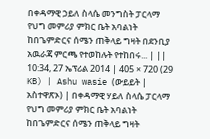በቀዳማዊ ኃይለ ስላሴ መንግስት ፓርላማ የህግ መምሪያ ምክር ቤት አባልነት ከበጌምድርና ሰሜን ጠቅላይ ግዛት በደንቢያ አዉራጃ ምርጫ የተወከሉት የተከበሩ... | ||
10:34, 27 ኤፕሪል 2014 | 405 × 720 (29 KB) | Ashu wasie (ውይይት | አስተዋጽኦ) | በቀዳማዊ ሃይለ ስላሴ ፓርላማ የህግ መምሪያ ምክር ቤት አባልነት ከበጌምድርና ሰሜን ጠቅላይ ግዛት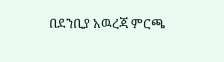በደንቢያ አዉረጃ ምርጫ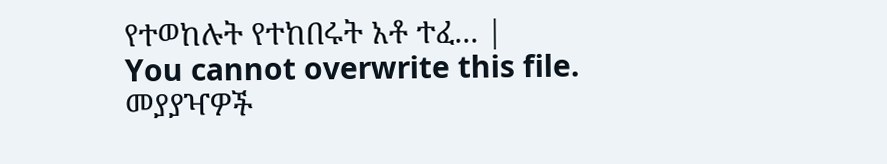የተወከሉት የተከበሩት አቶ ተፈ... |
You cannot overwrite this file.
መያያዣዎች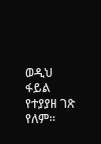ወዲህ ፋይል የተያያዘ ገጽ የለም።